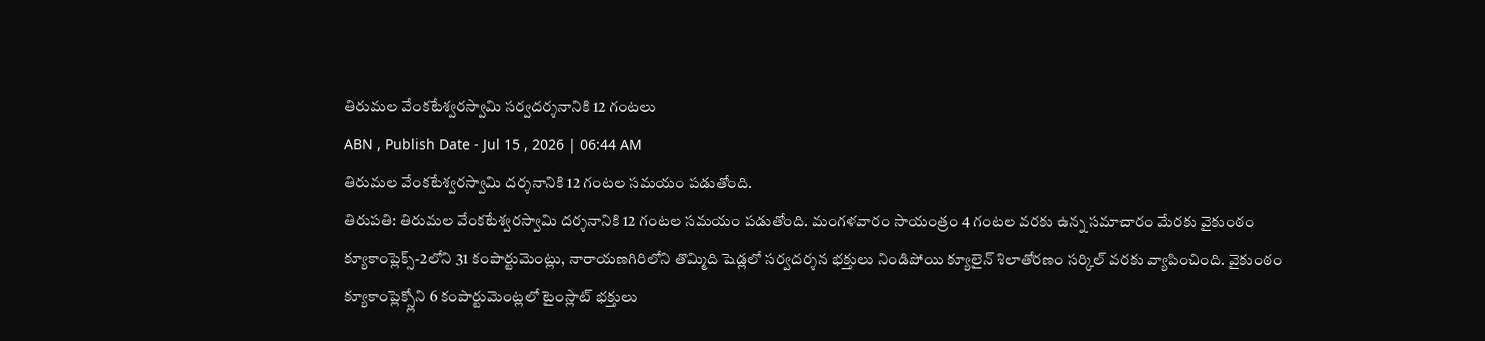తిరుమల వేంకటేశ్వరస్వామి సర్వదర్శనానికి 12 గంటలు
ABN , Publish Date - Jul 15 , 2026 | 06:44 AM
తిరుమల వేంకటేశ్వరస్వామి దర్శనానికి 12 గంటల సమయం పడుతోంది.
తిరుపతి: తిరుమల వేంకటేశ్వరస్వామి దర్శనానికి 12 గంటల సమయం పడుతోంది. మంగళవారం సాయంత్రం 4 గంటల వరకు ఉన్న సమాచారం మేరకు వైకుంఠం క్యూకాంప్లెక్స్-2లోని 31 కంపార్టుమెంట్లు, నారాయణగిరిలోని తొమ్మిది షెడ్లలో సర్వదర్శన భక్తులు నిండిపోయి క్యూలైన్ శిలాతోరణం సర్కిల్ వరకు వ్యాపించింది. వైకుంఠం క్యూకాంప్లెక్స్లోని 6 కంపార్టుమెంట్లలో టైంస్లాట్ భక్తులు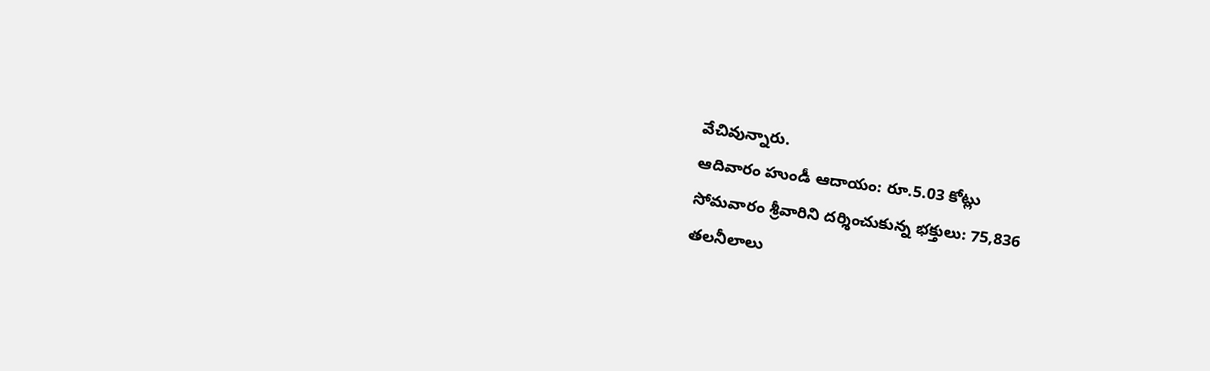వేచివున్నారు.
ఆదివారం హుండీ ఆదాయం: రూ.5.03 కోట్లు
సోమవారం శ్రీవారిని దర్శించుకున్న భక్తులు: 75,836
తలనీలాలు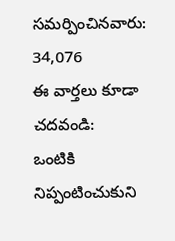సమర్పించినవారు: 34,076
ఈ వార్తలు కూడా చదవండి:
ఒంటికి నిప్పంటించుకుని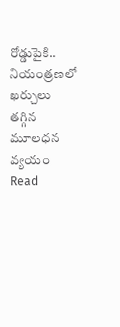రోడ్డుపైకి..
నియంత్రణలో ఖర్చులు తగ్గిన మూలధన వ్యయం
Read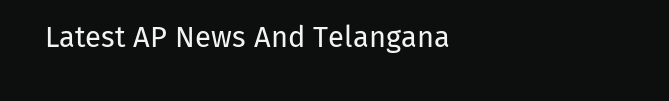Latest AP News And Telangana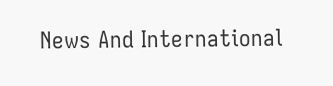News And International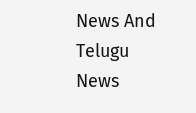News And Telugu News